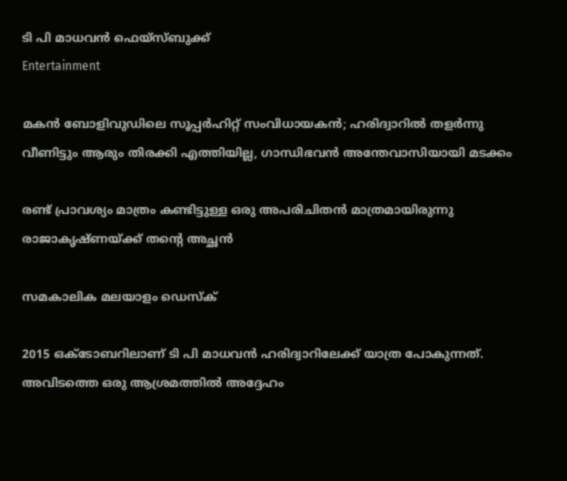ടി പി മാധവന്‍ ഫെയ്സ്ബുക്ക്
Entertainment

മകന്‍ ബോളിവുഡിലെ സൂപ്പര്‍ഹിറ്റ് സംവിധായകന്‍; ഹരിദ്വാറില്‍ തളര്‍ന്നു വീണിട്ടും ആരും തിരക്കി എത്തിയില്ല, ഗാന്ധിഭവന്‍ അന്തേവാസിയായി മടക്കം

രണ്ട് പ്രാവശ്യം മാത്രം കണ്ടിട്ടുള്ള ഒരു അപരിചിതന്‍ മാത്രമായിരുന്നു രാജാകൃഷ്ണയ്ക്ക് തന്റെ അച്ഛന്‍

സമകാലിക മലയാളം ഡെസ്ക്

2015 ഒക്ടോബറിലാണ് ടി പി മാധവന്‍ ഹരിദ്വാറിലേക്ക് യാത്ര പോകുന്നത്. അവിടത്തെ ഒരു ആശ്രമത്തില്‍ അദ്ദേഹം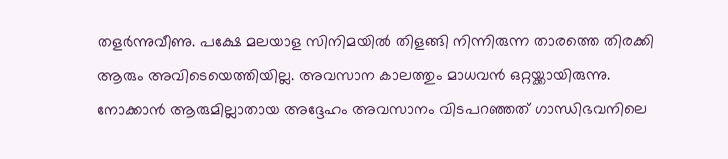തളര്‍ന്നുവീണു. പക്ഷേ മലയാള സിനിമയില്‍ തിളങ്ങി നിന്നിരുന്ന താരത്തെ തിരക്കി ആരും അവിടെയെത്തിയില്ല. അവസാന കാലത്തും മാധവന്‍ ഒറ്റയ്ക്കായിരുന്നു. നോക്കാന്‍ ആരുമില്ലാതായ അദ്ദേഹം അവസാനം വിടപറഞ്ഞത് ഗാന്ധിഭവനിലെ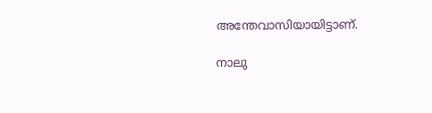അന്തേവാസിയായിട്ടാണ്.

നാലു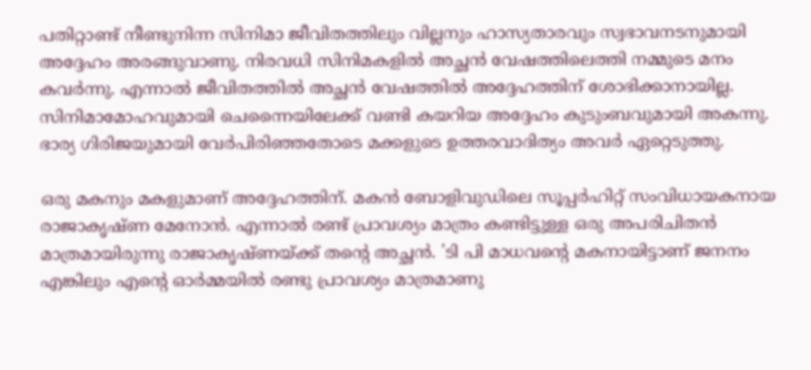പതിറ്റാണ്ട് നീണ്ടുനിന്ന സിനിമാ ജീവിതത്തിലും വില്ലനും ഹാസ്യതാരവും സ്വഭാവനടനുമായി അദ്ദേഹം അരങ്ങുവാണു. നിരവധി സിനിമകളില്‍ അച്ഛന്‍ വേഷത്തിലെത്തി നമ്മുടെ മനം കവര്‍ന്നു. എന്നാല്‍ ജീവിതത്തില്‍ അച്ഛന്‍ വേഷത്തില്‍ അദ്ദേഹത്തിന് ശോഭിക്കാനായില്ല. സിനിമാമോഹവുമായി ചെന്നൈയിലേക്ക് വണ്ടി കയറിയ അദ്ദേഹം കുടുംബവുമായി അകന്നു. ഭാര്യ ഗിരിജയുമായി വേര്‍പിരിഞ്ഞതോടെ മക്കളുടെ ഉത്തരവാദിത്യം അവര്‍ ഏറ്റെടുത്തു.

ഒരു മകനും മകളുമാണ് അദ്ദേഹത്തിന്. മകന്‍ ബോളിവുഡിലെ സൂപ്പര്‍ഹിറ്റ് സംവിധായകനായ രാജാകൃഷ്ണ മേനോന്‍. എന്നാല്‍ രണ്ട് പ്രാവശ്യം മാത്രം കണ്ടിട്ടുള്ള ഒരു അപരിചിതന്‍ മാത്രമായിരുന്നു രാജാകൃഷ്ണയ്ക്ക് തന്റെ അച്ഛന്‍. 'ടി പി മാധവന്റെ മകനായിട്ടാണ് ജനനം എങ്കിലും എന്റെ ഓര്‍മ്മയില്‍ രണ്ടു പ്രാവശ്യം മാത്രമാണു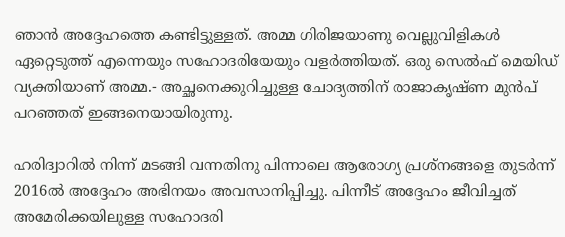ഞാന്‍ അദ്ദേഹത്തെ കണ്ടിട്ടുള്ളത്. അമ്മ ഗിരിജയാണു വെല്ലുവിളികള്‍ ഏറ്റെടുത്ത് എന്നെയും സഹോദരിയേയും വളര്‍ത്തിയത്. ഒരു സെല്‍ഫ് മെയിഡ് വ്യക്തിയാണ് അമ്മ.- അച്ഛനെക്കുറിച്ചുള്ള ചോദ്യത്തിന് രാജാകൃഷ്ണ മുന്‍പ് പറഞ്ഞത് ഇങ്ങനെയായിരുന്നു.

ഹരിദ്വാറില്‍ നിന്ന് മടങ്ങി വന്നതിനു പിന്നാലെ ആരോഗ്യ പ്രശ്‌നങ്ങളെ തുടര്‍ന്ന് 2016ല്‍ അദ്ദേഹം അഭിനയം അവസാനിപ്പിച്ചു. പിന്നീട് അദ്ദേഹം ജീവിച്ചത് അമേരിക്കയിലുള്ള സഹോദരി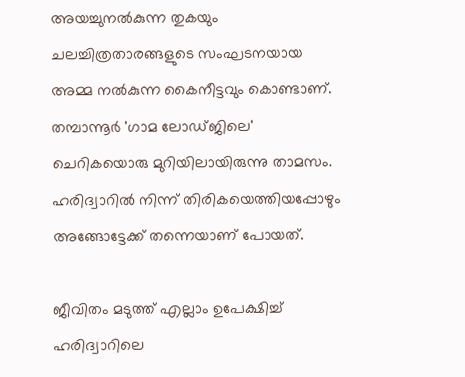അയച്ചുനല്‍കുന്ന തുകയും ചലച്ചിത്രതാരങ്ങളുടെ സംഘടനയായ അമ്മ നല്‍കുന്ന കൈനീട്ടവും കൊണ്ടാണ്. തമ്പാന്നൂര്‍ 'ഗാമ ലോഡ്ജിലെ' ചെറികയൊരു മുറിയിലായിരുന്നു താമസം. ഹരിദ്വാറില്‍ നിന്ന് തിരികയെത്തിയപ്പോഴും അങ്ങോട്ടേക്ക് തന്നെയാണ് പോയത്.

ജീവിതം മടുത്ത് എല്ലാം ഉപേക്ഷിച്ച് ഹരിദ്വാറിലെ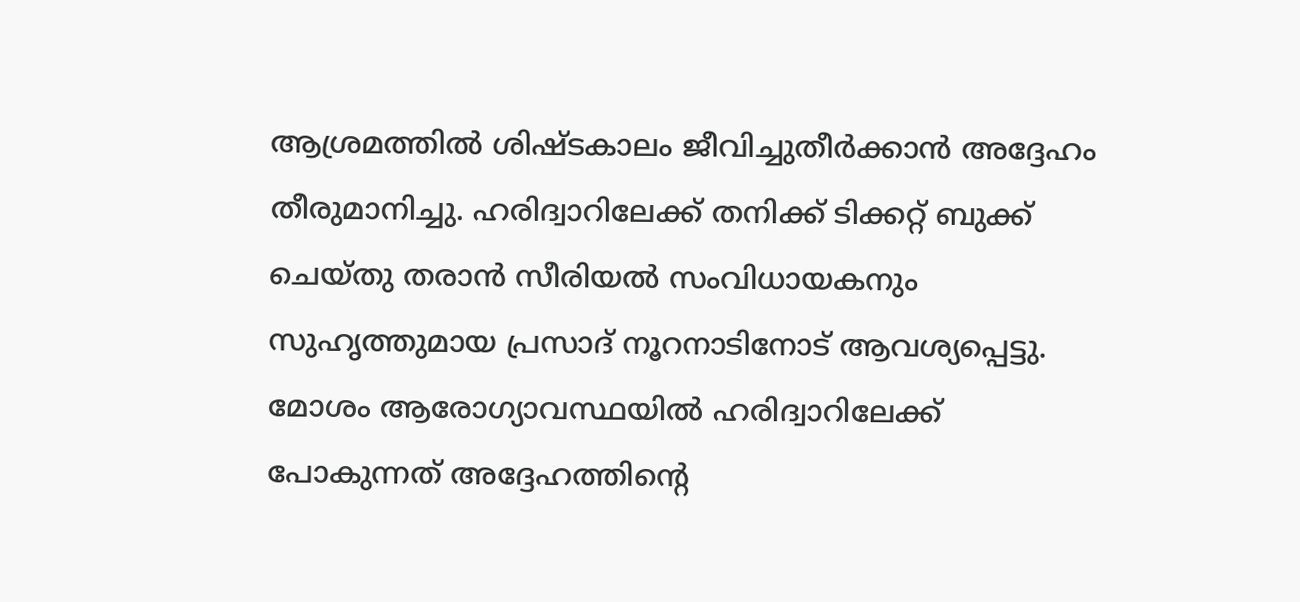ആശ്രമത്തില്‍ ശിഷ്ടകാലം ജീവിച്ചുതീര്‍ക്കാന്‍ അദ്ദേഹം തീരുമാനിച്ചു. ഹരിദ്വാറിലേക്ക് തനിക്ക് ടിക്കറ്റ് ബുക്ക് ചെയ്തു തരാന്‍ സീരിയല്‍ സംവിധായകനും സുഹൃത്തുമായ പ്രസാദ് നൂറനാടിനോട് ആവശ്യപ്പെട്ടു. മോശം ആരോഗ്യാവസ്ഥയില്‍ ഹരിദ്വാറിലേക്ക് പോകുന്നത് അദ്ദേഹത്തിന്റെ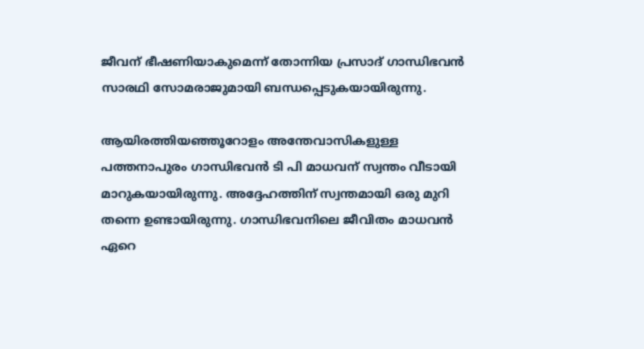ജീവന് ഭീഷണിയാകുമെന്ന് തോന്നിയ പ്രസാദ് ഗാന്ധിഭവന്‍ സാരഥി സോമരാജുമായി ബന്ധപ്പെടുകയായിരുന്നു.

ആയിരത്തിയഞ്ഞൂറോളം അന്തേവാസികളുള്ള പത്തനാപുരം ഗാന്ധിഭവന്‍ ടി പി മാധവന് സ്വന്തം വീടായി മാറുകയായിരുന്നു. അദ്ദേഹത്തിന് സ്വന്തമായി ഒരു മുറി തന്നെ ഉണ്ടായിരുന്നു. ഗാന്ധിഭവനിലെ ജീവിതം മാധവന്‍ ഏറെ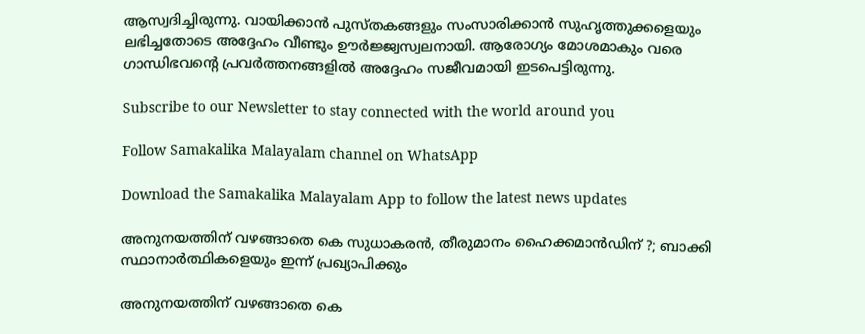ആസ്വദിച്ചിരുന്നു. വായിക്കാന്‍ പുസ്തകങ്ങളും സംസാരിക്കാന്‍ സുഹൃത്തുക്കളെയും ലഭിച്ചതോടെ അദ്ദേഹം വീണ്ടും ഊര്‍ജ്ജ്വസ്വലനായി. ആരോഗ്യം മോശമാകും വരെ ഗാന്ധിഭവന്റെ പ്രവര്‍ത്തനങ്ങളില്‍ അദ്ദേഹം സജീവമായി ഇടപെട്ടിരുന്നു.

Subscribe to our Newsletter to stay connected with the world around you

Follow Samakalika Malayalam channel on WhatsApp

Download the Samakalika Malayalam App to follow the latest news updates

അനുനയത്തിന് വഴങ്ങാതെ കെ സുധാകരന്‍, തീരുമാനം ഹൈക്കമാന്‍ഡിന് ?; ബാക്കി സ്ഥാനാര്‍ത്ഥികളെയും ഇന്ന് പ്രഖ്യാപിക്കും

അനുനയത്തിന് വഴങ്ങാതെ കെ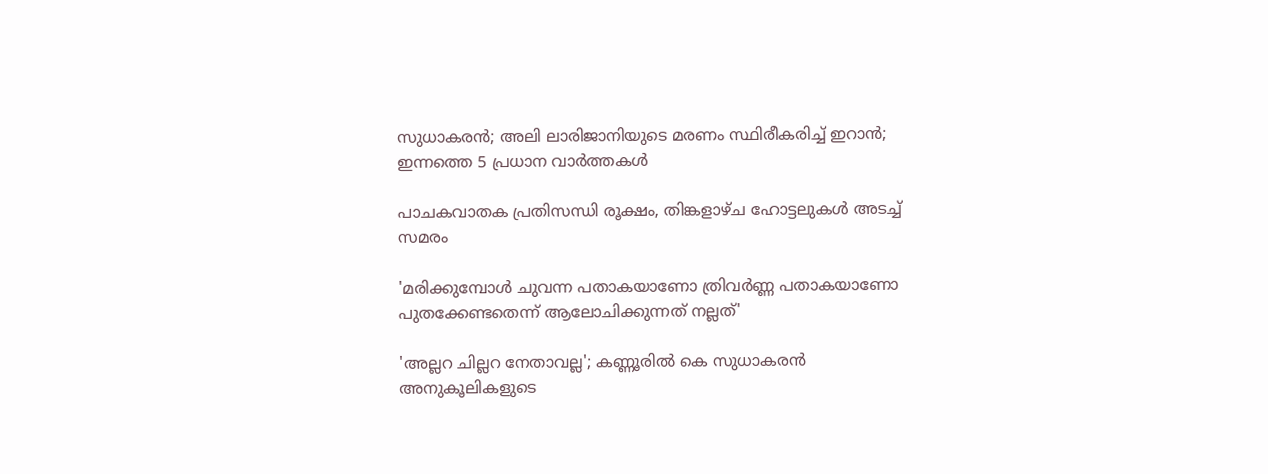സുധാകരന്‍; അലി ലാരിജാനിയുടെ മരണം സ്ഥിരീകരിച്ച് ഇറാന്‍; ഇന്നത്തെ 5 പ്രധാന വാര്‍ത്തകള്‍

പാചകവാതക പ്രതിസന്ധി രൂക്ഷം, തിങ്കളാഴ്ച ഹോട്ടലുകൾ അടച്ച് സമരം

'മരിക്കുമ്പോൾ ചുവന്ന പതാകയാണോ ത്രിവർണ്ണ പതാകയാണോ പുതക്കേണ്ടതെന്ന് ആലോചിക്കുന്നത് നല്ലത്'

'അല്ലറ ചില്ലറ നേതാവല്ല'; കണ്ണൂരിൽ കെ സുധാകരൻ അനുകൂലികളുടെ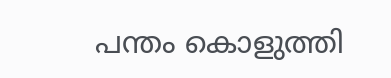പന്തം കൊളുത്തി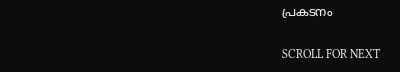പ്രകടനം

SCROLL FOR NEXT